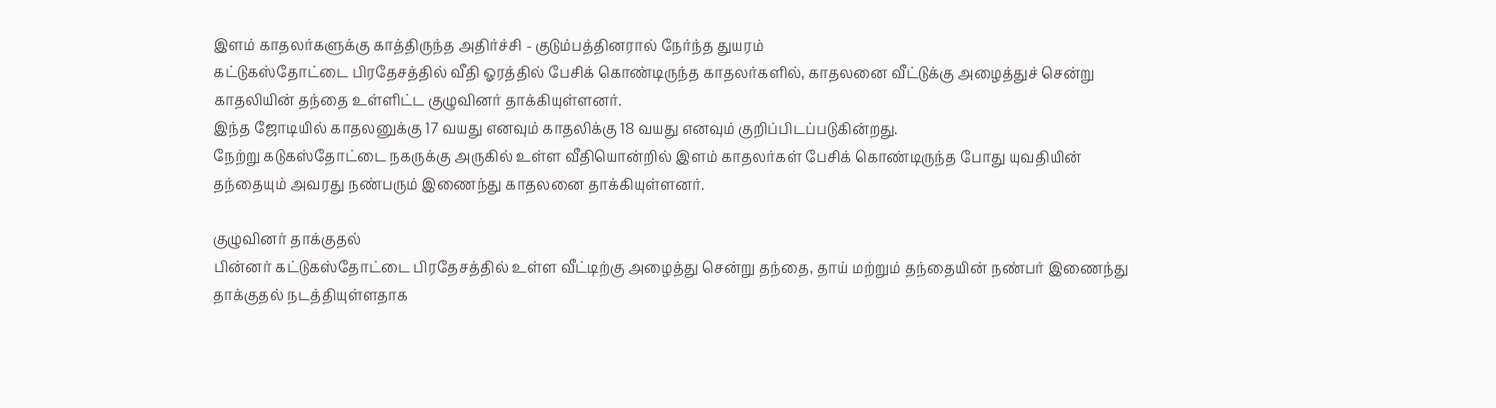இளம் காதலர்களுக்கு காத்திருந்த அதிர்ச்சி - குடும்பத்தினரால் நேர்ந்த துயரம்
கட்டுகஸ்தோட்டை பிரதேசத்தில் வீதி ஓரத்தில் பேசிக் கொண்டிருந்த காதலர்களில், காதலனை வீட்டுக்கு அழைத்துச் சென்று காதலியின் தந்தை உள்ளிட்ட குழுவினர் தாக்கியுள்ளனர்.
இந்த ஜோடியில் காதலனுக்கு 17 வயது எனவும் காதலிக்கு 18 வயது எனவும் குறிப்பிடப்படுகின்றது.
நேற்று கடுகஸ்தோட்டை நகருக்கு அருகில் உள்ள வீதியொன்றில் இளம் காதலர்கள் பேசிக் கொண்டிருந்த போது யுவதியின் தந்தையும் அவரது நண்பரும் இணைந்து காதலனை தாக்கியுள்ளனர்.

குழுவினர் தாக்குதல்
பின்னர் கட்டுகஸ்தோட்டை பிரதேசத்தில் உள்ள வீட்டிற்கு அழைத்து சென்று தந்தை, தாய் மற்றும் தந்தையின் நண்பர் இணைந்து தாக்குதல் நடத்தியுள்ளதாக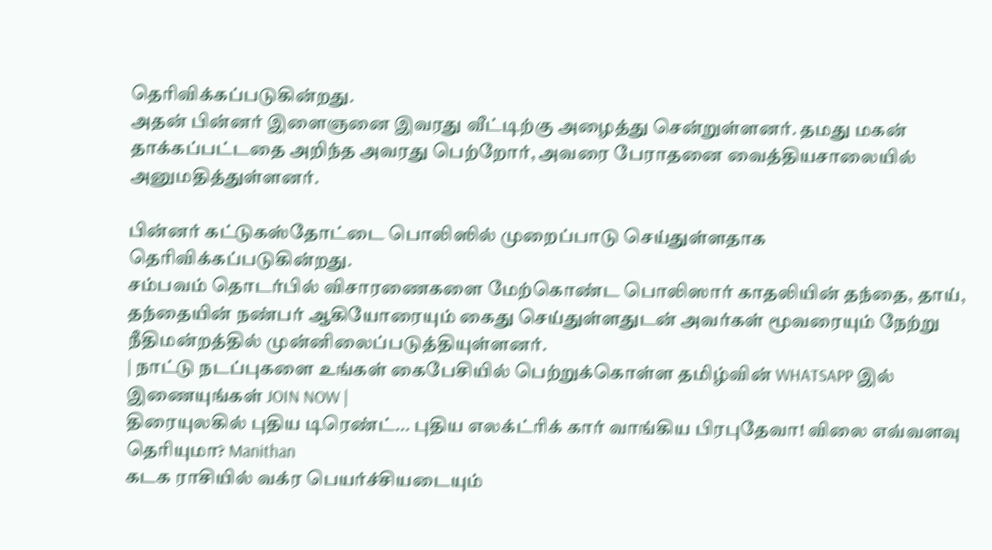தெரிவிக்கப்படுகின்றது.
அதன் பின்னர் இளைஞனை இவரது வீட்டிற்கு அழைத்து சென்றுள்ளனர். தமது மகன் தாக்கப்பட்டதை அறிந்த அவரது பெற்றோர், அவரை பேராதனை வைத்தியசாலையில் அனுமதித்துள்ளனர்.

பின்னர் கட்டுகஸ்தோட்டை பொலிஸில் முறைப்பாடு செய்துள்ளதாக தெரிவிக்கப்படுகின்றது.
சம்பவம் தொடர்பில் விசாரணைகளை மேற்கொண்ட பொலிஸார் காதலியின் தந்தை, தாய், தந்தையின் நண்பர் ஆகியோரையும் கைது செய்துள்ளதுடன் அவர்கள் மூவரையும் நேற்று நீதிமன்றத்தில் முன்னிலைப்படுத்தியுள்ளனர்.
| நாட்டு நடப்புகளை உங்கள் கைபேசியில் பெற்றுக்கொள்ள தமிழ்வின் WHATSAPP இல் இணையுங்கள் JOIN NOW |
திரையுலகில் புதிய டிரெண்ட்... புதிய எலக்ட்ரிக் கார் வாங்கிய பிரபுதேவா! விலை எவ்வளவு தெரியுமா? Manithan
கடக ராசியில் வக்ர பெயர்ச்சியடையும்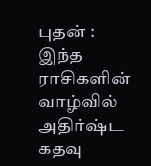புதன் : இந்த ராசிகளின் வாழ்வில் அதிர்ஷ்ட கதவு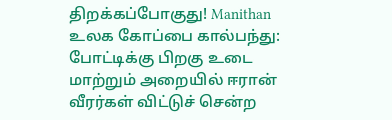திறக்கப்போகுது! Manithan
உலக கோப்பை கால்பந்து: போட்டிக்கு பிறகு உடை மாற்றும் அறையில் ஈரான் வீரர்கள் விட்டுச் சென்ற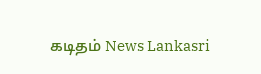கடிதம் News Lankasri